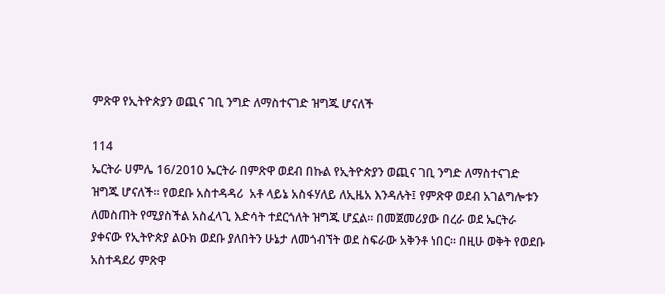ምጽዋ የኢትዮጵያን ወጪና ገቢ ንግድ ለማስተናገድ ዝግጁ ሆናለች

114
ኤርትራ ሀምሌ 16/2010 ኤርትራ በምጽዋ ወደብ በኩል የኢትዮጵያን ወጪና ገቢ ንግድ ለማስተናገድ ዝግጁ ሆናለች። የወደቡ አስተዳዳሪ  አቶ ላይኔ አስፋሃለይ ለኢዜአ እንዳሉት፤ የምጽዋ ወደብ አገልግሎቱን ለመስጠት የሚያስችል አስፈላጊ እድሳት ተደርጎለት ዝግጁ ሆኗል። በመጀመሪያው በረራ ወደ ኤርትራ ያቀናው የኢትዮጵያ ልዑክ ወደቡ ያለበትን ሁኔታ ለመጎብኘት ወደ ስፍራው አቅንቶ ነበር። በዚሁ ወቅት የወደቡ አስተዳደሪ ምጽዋ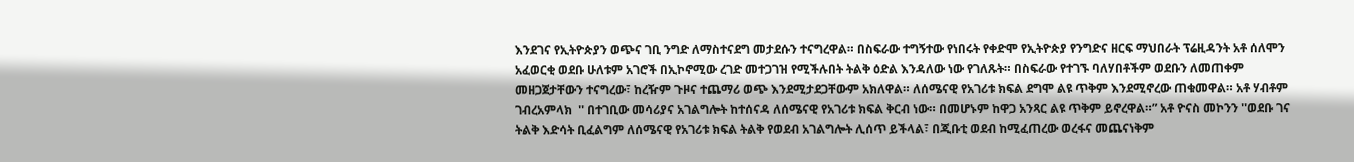እንደገና የኢትዮጵያን ወጭና ገቢ ንግድ ለማስተናደግ መታደሱን ተናግረዋል። በስፍራው ተግኝተው የነበሩት የቀድሞ የኢትዮጵያ የንግድና ዘርፍ ማህበራት ፕሬዚዳንት አቶ ሰለሞን አፈወርቂ ወደቡ ሁለቱም አገሮች በኢኮኖሚው ረገድ መተጋገዝ የሚችሉበት ትልቅ ዕድል እንዳለው ነው የገለጹት። በስፍራው የተገኙ ባለሃበቶችም ወደቡን ለመጠቀም መዘጋጀታቸውን ተናግረው፣ ከረዥም ጉዞና ተጨማሪ ወጭ እንደሚታደጋቸውም አክለዋል። ለሰሜናዊ የአገሪቱ ክፍል ደግሞ ልዩ ጥቅም እንደሚኖረው ጠቁመዋል። አቶ ሃብቶም ገብረአምላክ  '' በተገቢው መሳሪያና አገልግሎት ከተሰናዳ ለሰሜናዊ የአገሪቱ ክፍል ቅርብ ነው። በመሆኑም ከዋጋ አንጻር ልዩ ጥቅም ይኖረዋል።” አቶ ዮናስ መኮንን ''ወደቡ ገና ትልቅ እድሳት ቢፈልግም ለሰሜናዊ የአገሪቱ ክፍል ትልቅ የወደብ አገልግሎት ሊሰጥ ይችላል፣ በጂቡቲ ወደብ ከሚፈጠረው ወረፋና መጨናነቅም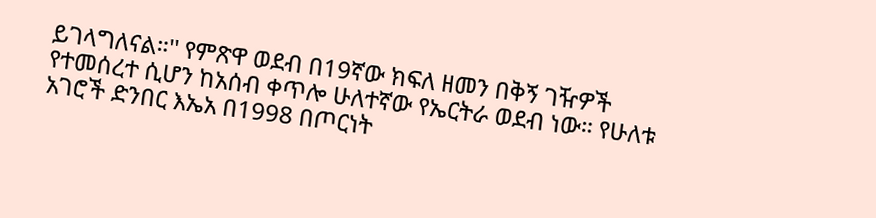ይገላግለናል።'' የምጽዋ ወደብ በ19ኛው ክፍለ ዘመን በቅኝ ገዥዎች የተመሰረተ ሲሆን ከአሰብ ቀጥሎ ሁለተኛው የኤርትራ ወደብ ነው። የሁለቱ አገሮች ድንበር እኤአ በ1998 በጦርነት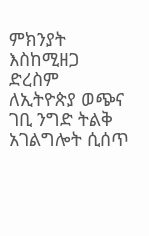ምክንያት እስከሚዘጋ ድረስም ለኢትዮጵያ ወጭና ገቢ ንግድ ትልቅ አገልግሎት ሲሰጥ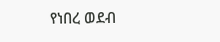የነበረ ወደብ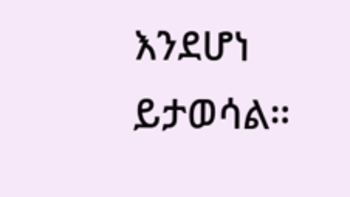እንደሆነ ይታወሳል።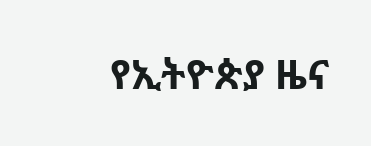የኢትዮጵያ ዜና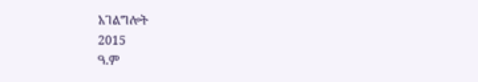አገልግሎት
2015
ዓ.ም